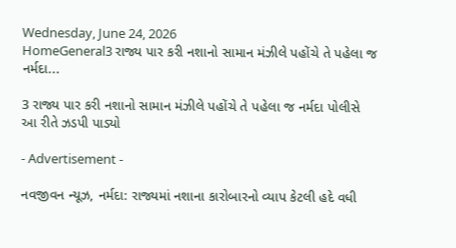Wednesday, June 24, 2026
HomeGeneral3 રાજ્ય પાર કરી નશાનો સામાન મંઝીલે પહોંચે તે પહેલા જ નર્મદા...

3 રાજ્ય પાર કરી નશાનો સામાન મંઝીલે પહોંચે તે પહેલા જ નર્મદા પોલીસે આ રીતે ઝડપી પાડ્યો

- Advertisement -

નવજીવન ન્યૂઝ, નર્મદા: રાજ્યમાં નશાના કારોબારનો વ્યાપ કેટલી હદે વધી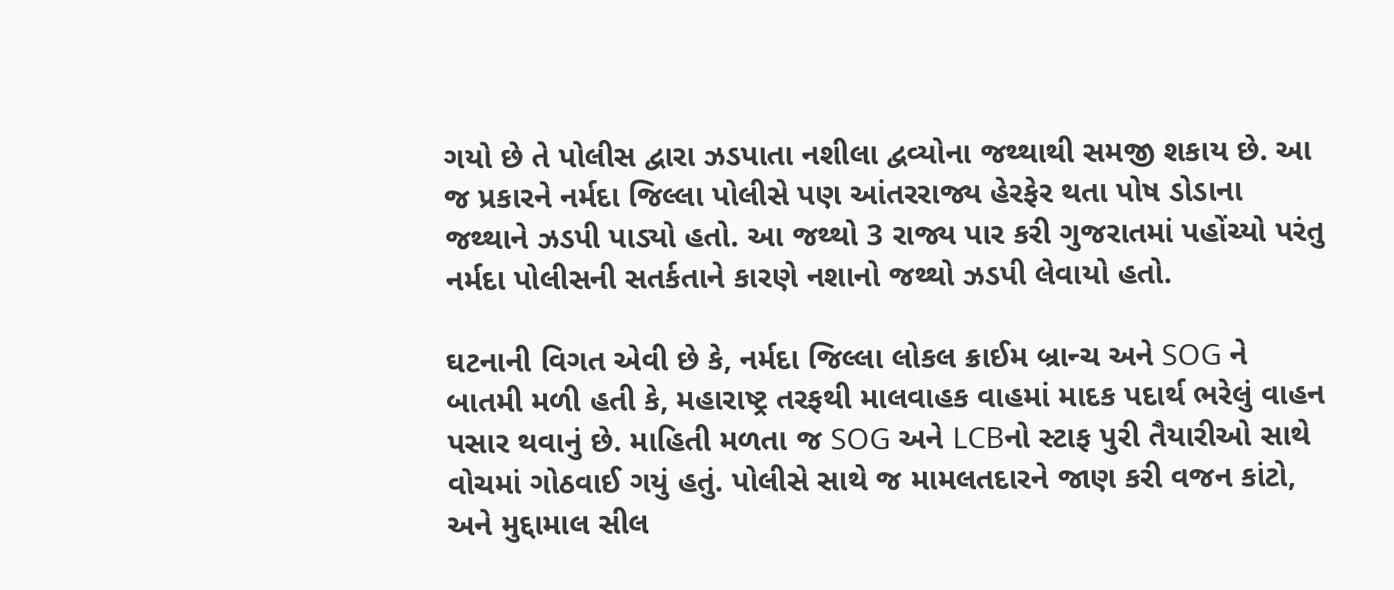ગયો છે તે પોલીસ દ્વારા ઝડપાતા નશીલા દ્વવ્યોના જથ્થાથી સમજી શકાય છે. આ જ પ્રકારને નર્મદા જિલ્લા પોલીસે પણ આંતરરાજ્ય હેરફેર થતા પોષ ડોડાના જથ્થાને ઝડપી પાડ્યો હતો. આ જથ્થો 3 રાજ્ય પાર કરી ગુજરાતમાં પહોંચ્યો પરંતુ નર્મદા પોલીસની સતર્કતાને કારણે નશાનો જથ્થો ઝડપી લેવાયો હતો.

ઘટનાની વિગત એવી છે કે, નર્મદા જિલ્લા લોકલ ક્રાઈમ બ્રાન્ચ અને SOG ને બાતમી મળી હતી કે, મહારાષ્ટ્ર તરફથી માલવાહક વાહમાં માદક પદાર્થ ભરેલું વાહન પસાર થવાનું છે. માહિતી મળતા જ SOG અને LCBનો સ્ટાફ પુરી તૈયારીઓ સાથે વોચમાં ગોઠવાઈ ગયું હતું. પોલીસે સાથે જ મામલતદારને જાણ કરી વજન કાંટો, અને મુદ્દામાલ સીલ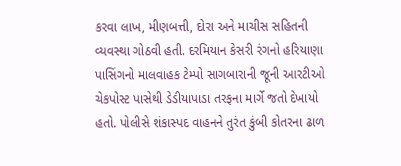કરવા લાખ, મીણબત્તી, દોરા અને માચીસ સહિતની વ્યવસ્થા ગોઠવી હતી. દરમિયાન કેસરી રંગનો હરિયાણા પાસિંગનો માલવાહક ટેમ્પો સાગબારાની જૂની આરટીઓ ચેકપોસ્ટ પાસેથી ડેડીયાપાડા તરફના માર્ગે જતો દેખાયો હતો. પોલીસે શંકાસ્પદ વાહનને તુરંત કુંબી કોતરના ઢાળ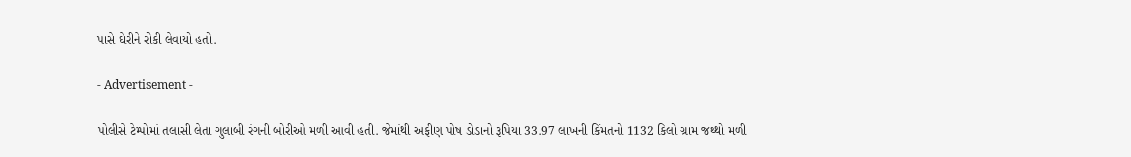પાસે ઘેરીને રોકી લેવાયો હતો.

- Advertisement -

પોલીસે ટેમ્પોમાં તલાસી લેતા ગુલાબી રંગની બોરીઓ મળી આવી હતી. જેમાંથી અફીણ પોષ ડોડાનો રૂપિયા 33.97 લાખની કિંમતનો 1132 કિલો ગ્રામ જથ્થો મળી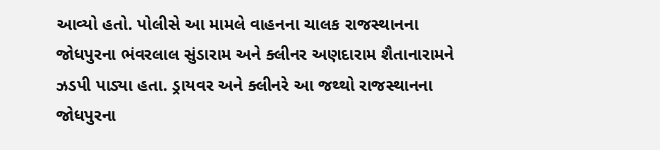આવ્યો હતો. પોલીસે આ મામલે વાહનના ચાલક રાજસ્થાનના જોધપુરના ભંવરલાલ સુંડારામ અને ક્લીનર અણદારામ શૈતાનારામને ઝડપી પાડ્યા હતા. ડ્રાયવર અને ક્લીનરે આ જથ્થો રાજસ્થાનના જોધપુરના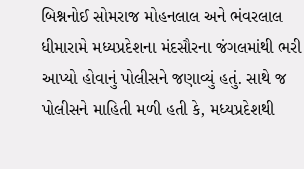બિશ્નનોઈ સોમરાજ મોહનલાલ અને ભંવરલાલ ધીમારામે મધ્યપ્રદેશના મંદસૌરના જંગલમાંથી ભરી આપ્યો હોવાનું પોલીસને જણાવ્યું હતું. સાથે જ પોલીસને માહિતી મળી હતી કે, મધ્યપ્રદેશથી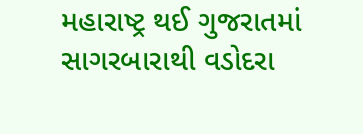મહારાષ્ટ્ર થઈ ગુજરાતમાં સાગરબારાથી વડોદરા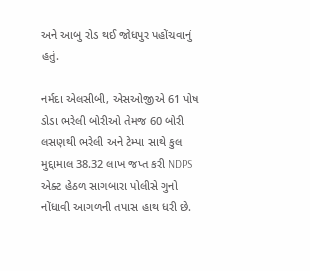અને આબુ રોડ થઈ જોધપુર પહોંચવાનું હતું.

નર્મદા એલસીબી, એસઓજીએ 61 પોષ ડોડા ભરેલી બોરીઓ તેમજ 60 બોરી લસણથી ભરેલી અને ટેમ્પા સાથે કુલ મુદ્દામાલ 38.32 લાખ જપ્ત કરી NDPS એક્ટ હેઠળ સાગબારા પોલીસે ગુનો નોંધાવી આગળની તપાસ હાથ ધરી છે.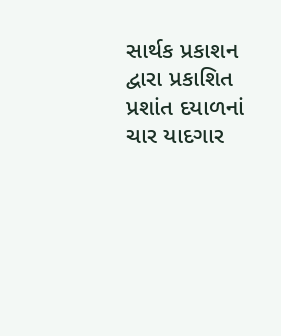સાર્થક પ્રકાશન દ્વારા પ્રકાશિત પ્રશાંત દયાળનાં ચાર યાદગાર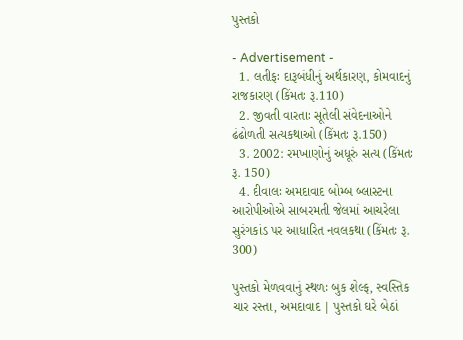પુસ્તકો

- Advertisement -
  1. લતીફઃ દારૂબંધીનું અર્થકારણ, કોમવાદનું રાજકારણ (કિંમતઃ રૂ.110)
  2. જીવતી વારતાઃ સૂતેલી સંવેદનાઓને ઢંઢોળતી સત્યકથાઓ (કિંમતઃ રૂ.150)
  3. 2002: રમખાણોનું અધૂરું સત્ય (કિંમતઃ રૂ. 150)
  4. દીવાલઃ અમદાવાદ બોમ્બ બ્લાસ્ટના આરોપીઓએ સાબરમતી જેલમાં આચરેલા સુરંગકાંડ પર આધારિત નવલકથા (કિંમતઃ રૂ. 300)

પુસ્તકો મેળવવાનું સ્થળઃ બુક શેલ્ફ, સ્વસ્તિક ચાર રસ્તા, અમદાવાદ | પુસ્તકો ઘરે બેઠાં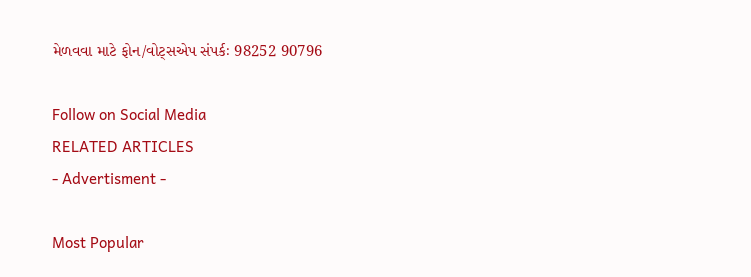મેળવવા માટે ફોન/વોટ્સએપ સંપર્કઃ 98252 90796

Follow on Social Media
RELATED ARTICLES
- Advertisment -

Most Popular